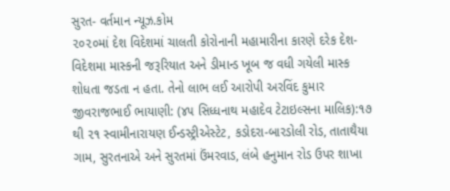સુરત- વર્તમાન ન્યૂઝ.કોમ
૨૦૨૦માં દેશ વિદેશમાં ચાલતી કોરોનાની મહામારીના કારણે દરેક દેશ-વિદેશમા માસ્કની જરૂરિયાત અને ડીમાન્ડ ખૂબ જ વધી ગયેલી માસ્ક શોધતા જડતા ન હતા. તેનો લાભ લઈ આરોપી અરવિંદ કુમાર જીવરાજભાઈ ભાયાણી: (૪૫ સિધ્ધનાથ મહાદેવ ટેટાઇલ્સના માલિક):૧૭ થી ૨૧ સ્વામીનારાયણ ઈન્ડસ્ટ્રીએસ્ટેટ, કડોદરા-બારડોલી રોડ, તાતાથૈયા ગામ, સુરતનાએ અને સુરતમાં ઉંમરવાડ, લંબે હનુમાન રોડ ઉપર શાખા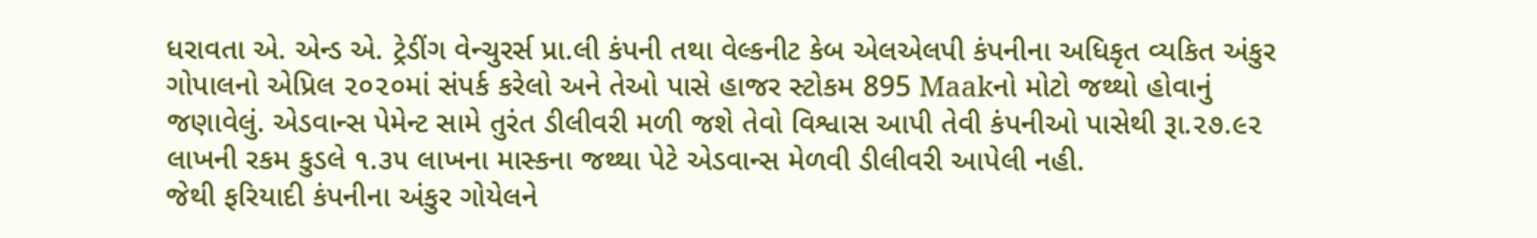ધરાવતા એ. એન્ડ એ. ટ્રેડીંગ વેન્ચુરર્સ પ્રા.લી કંપની તથા વેલ્કનીટ કેબ એલએલપી કંપનીના અધિકૃત વ્યકિત અંકુર ગોપાલનો એપ્રિલ ૨૦૨૦માં સંપર્ક કરેલો અને તેઓ પાસે હાજર સ્ટોકમ 895 Maakનો મોટો જથ્થો હોવાનું જણાવેલું. એડવાન્સ પેમેન્ટ સામે તુરંત ડીલીવરી મળી જશે તેવો વિશ્વાસ આપી તેવી કંપનીઓ પાસેથી રૂા.૨૭.૯૨ લાખની રકમ કુડલે ૧.૩૫ લાખના માસ્કના જથ્થા પેટે એડવાન્સ મેળવી ડીલીવરી આપેલી નહી.
જેથી ફરિયાદી કંપનીના અંકુર ગોયેલને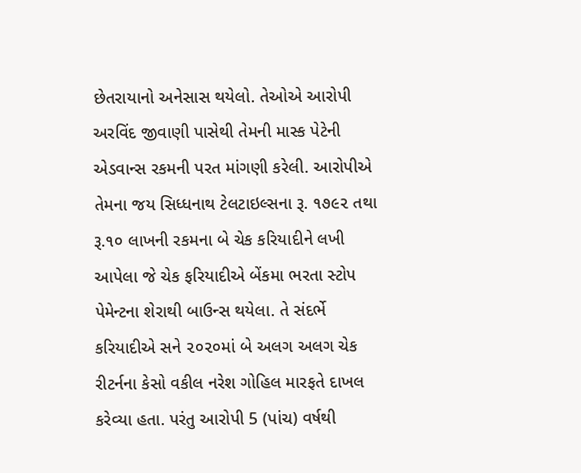છેતરાયાનો અનેસાસ થયેલો. તેઓએ આરોપી અરવિંદ જીવાણી પાસેથી તેમની માસ્ક પેટેની એડવાન્સ રકમની પરત માંગણી કરેલી. આરોપીએ તેમના જય સિધ્ધનાથ ટેલટાઇલ્સના રૂ. ૧૭૯૨ તથા રૂ.૧૦ લાખની રકમના બે ચેક કરિયાદીને લખી આપેલા જે ચેક ફરિયાદીએ બેંકમા ભરતા સ્ટોપ પેમેન્ટના શેરાથી બાઉન્સ થયેલા. તે સંદર્ભે કરિયાદીએ સને ૨૦૨૦માં બે અલગ અલગ ચેક રીટર્નના કેસો વકીલ નરેશ ગોહિલ મારફતે દાખલ કરેવ્યા હતા. પરંતુ આરોપી 5 (પાંચ) વર્ષથી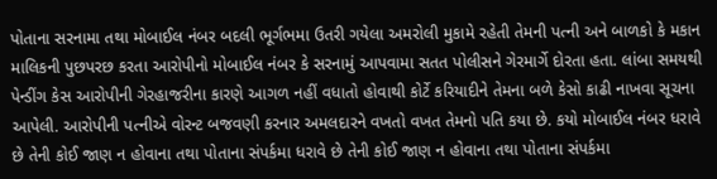પોતાના સરનામા તથા મોબાઈલ નંબર બદલી ભૂર્ગભમા ઉતરી ગયેલા અમરોલી મુકામે રહેતી તેમની પત્ની અને બાળકો કે મકાન માલિકની પુછપરછ કરતા આરોપીનો મોબાઈલ નંબર કે સરનામું આપવામા સતત પોલીસને ગેરમાર્ગે દોરતા હતા. લાંબા સમયથી પેન્ડીંગ કેસ આરોપીની ગેરહાજરીના કારણે આગળ નહીં વધાતો હોવાથી કોર્ટે કરિયાદીને તેમના બળે કેસો કાઢી નાખવા સૂચના આપેલી. આરોપીની પત્નીએ વોરન્ટ બજવણી કરનાર અમલદારને વખતો વખત તેમનો પતિ કયા છે. કયો મોબાઈલ નંબર ધરાવે છે તેની કોઈ જાણ ન હોવાના તથા પોતાના સંપર્કમા ધરાવે છે તેની કોઈ જાણ ન હોવાના તથા પોતાના સંપર્કમા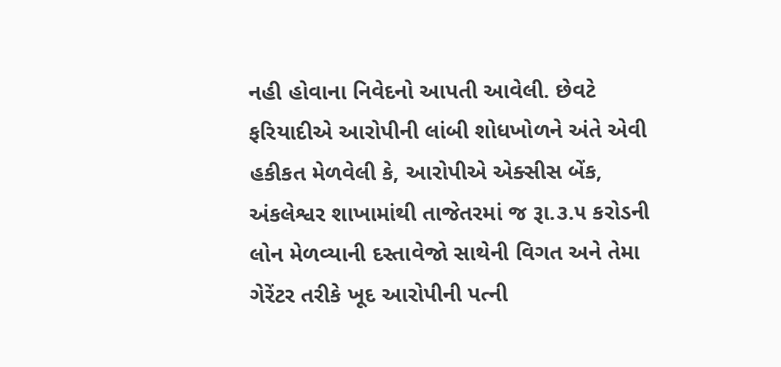નહી હોવાના નિવેદનો આપતી આવેલી. છેવટે ફરિયાદીએ આરોપીની લાંબી શોધખોળને અંતે એવી હકીકત મેળવેલી કે, આરોપીએ એક્સીસ બેંક, અંકલેશ્વર શાખામાંથી તાજેતરમાં જ રૂા.૩.૫ કરોડની લોન મેળવ્યાની દસ્તાવેજો સાથેની વિગત અને તેમા ગેરેંટર તરીકે ખૂદ આરોપીની પત્ની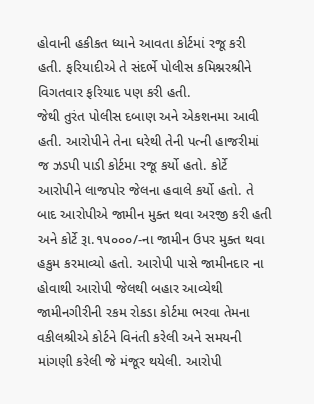હોવાની હકીકત ધ્યાને આવતા કોર્ટમાં રજૂ કરી હતી. ફરિયાદીએ તે સંદર્ભે પોલીસ કમિશ્નરશ્રીને વિગતવાર ફરિયાદ પણ કરી હતી.
જેથી તુરંત પોલીસ દબાણ અને એકશનમા આવી હતી. આરોપીને તેના ઘરેથી તેની પત્ની હાજરીમાં જ ઝડપી પાડી કોર્ટમા રજૂ કર્યો હતો. કોર્ટે આરોપીને લાજપોર જેલના હવાલે કર્યો હતો. તે બાદ આરોપીએ જામીન મુક્ત થવા અરજી કરી હતી અને કોર્ટે રૂા.૧૫૦૦૦/-ના જામીન ઉપર મુક્ત થવા હકુમ કરમાવ્યો હતો. આરોપી પાસે જામીનદાર ના હોવાથી આરોપી જેલથી બહાર આવ્યેથી જામીનગીરીની રકમ રોકડા કોર્ટમા ભરવા તેમના વકીલશ્રીએ કોર્ટને વિનંતી કરેલી અને સમયની માંગણી કરેલી જે મંજૂર થયેલી. આરોપી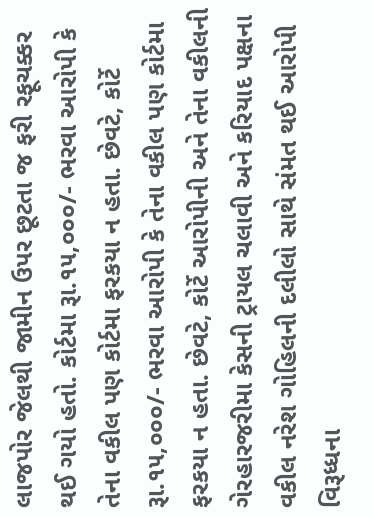લાજપોર જેલથી જામીન ઉપર છૂટતા જ ફરી રફૂચક્કર થઈ ગયો હતો. કોર્ટમા રૂા.૧૫,૦૦૦/- ભરવા આરોપી કે તેના વકીલ પણ કોર્ટમા ફરકયા ન હતા. છેવટે, કોર્ટે રૂા.૧૫,૦૦૦/- ભરવા આરોપી કે તેના વકીલ પણ કોર્ટમા ફરકયા ન હતા. છેવટે, કોર્ટે આરોપીની અને તેના વકીલની ગેરહારજરીમા કેસની ટ્રાયલ ચલાવી અને કરિયાદ પક્ષના વકીલ નરેશ ગોહિલની દલીલો સાથે સંમત થઈ આરોપી વિરૂધ્ધના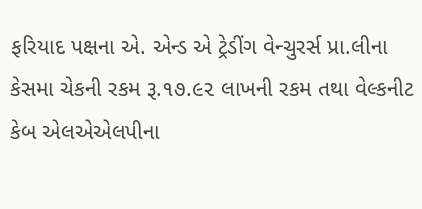ફરિયાદ પક્ષના એ. એન્ડ એ ટ્રેડીંગ વેન્ચુરર્સ પ્રા.લીના કેસમા ચેકની રકમ રૂ.૧૭.૯૨ લાખની રકમ તથા વેલ્કનીટ કેબ એલએએલપીના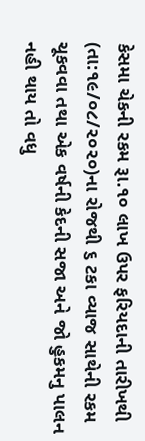કેસમા ચેકની રકમ રૂા.૧૦ લાખ ઉપર ફરિયદાની તારીખથી (તા:૧૯/૦૮/૨૦૨૦)ના રોજથી ૬ ટકા વ્યાજ સાથેની રકમ ચૂકવવા તથા એક વર્ષની કેદની સજા અને જો હુકમનુ પાલન નહી થાય તો વધુ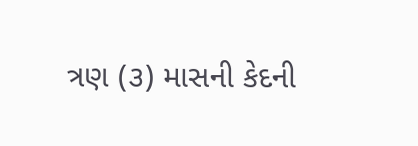ત્રણ (૩) માસની કેદની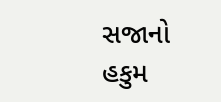સજાનો હકુમ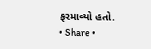ફરમાવ્યો હતો.
• Share •